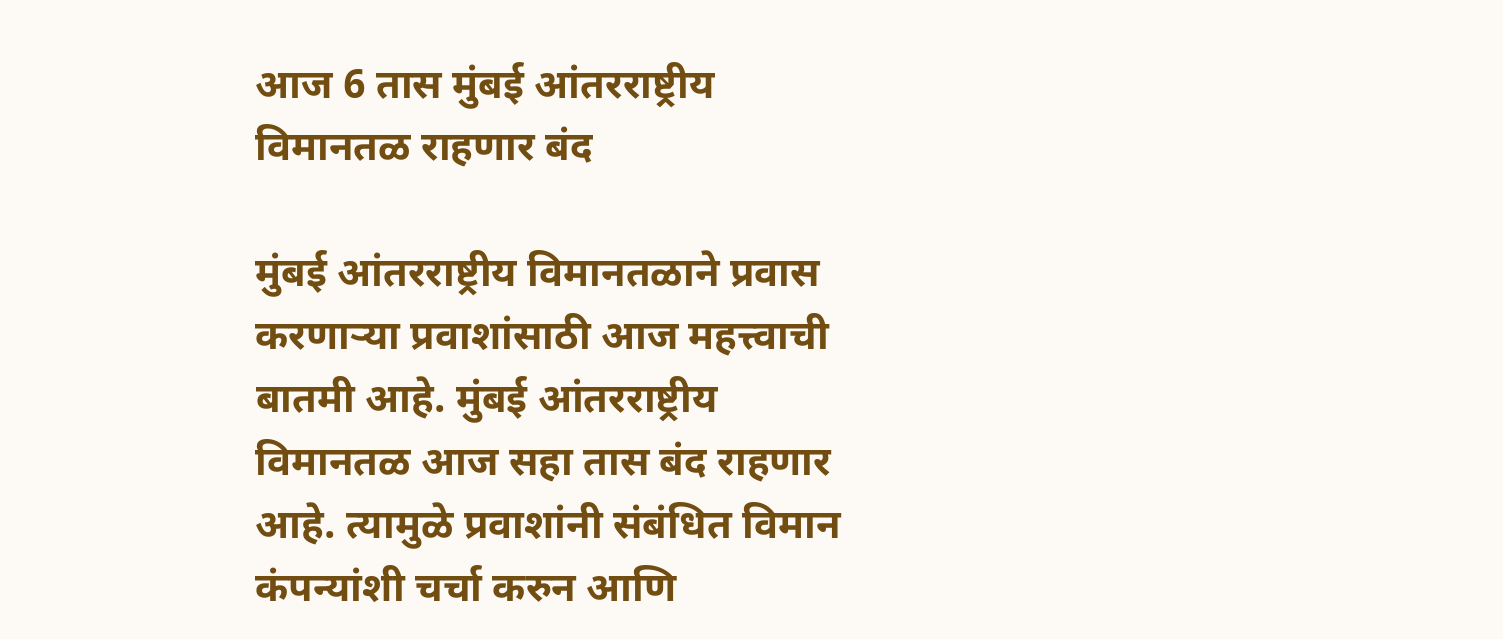आज 6 तास मुंबई आंतरराष्ट्रीय विमानतळ राहणार बंद

मुंबई आंतरराष्ट्रीय विमानतळाने प्रवास करणाऱ्या प्रवाशांसाठी आज महत्त्वाची बातमी आहे. मुंबई आंतरराष्ट्रीय विमानतळ आज सहा तास बंद राहणार आहे. त्यामुळे प्रवाशांनी संबंधित विमान कंपन्यांशी चर्चा करुन आणि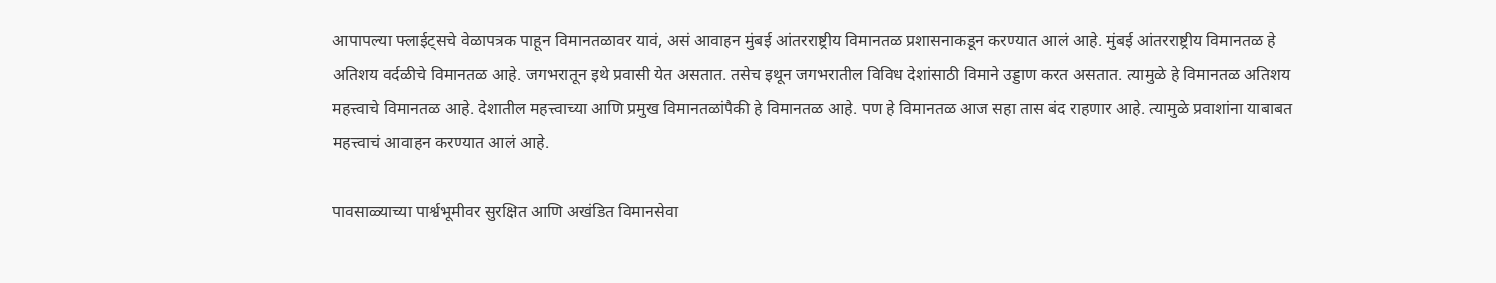आपापल्या फ्लाईट्सचे वेळापत्रक पाहून विमानतळावर यावं, असं आवाहन मुंबई आंतरराष्ट्रीय विमानतळ प्रशासनाकडून करण्यात आलं आहे. मुंबई आंतरराष्ट्रीय विमानतळ हे अतिशय वर्दळीचे विमानतळ आहे. जगभरातून इथे प्रवासी येत असतात. तसेच इथून जगभरातील विविध देशांसाठी विमाने उड्डाण करत असतात. त्यामुळे हे विमानतळ अतिशय महत्त्वाचे विमानतळ आहे. देशातील महत्त्वाच्या आणि प्रमुख विमानतळांपैकी हे विमानतळ आहे. पण हे विमानतळ आज सहा तास बंद राहणार आहे. त्यामुळे प्रवाशांना याबाबत महत्त्वाचं आवाहन करण्यात आलं आहे.

पावसाळ्याच्या पार्श्वभूमीवर सुरक्षित आणि अखंडित विमानसेवा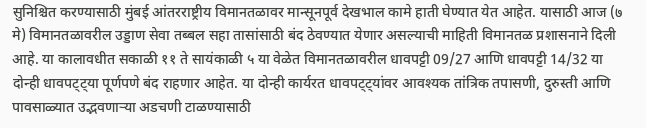सुनिश्चित करण्यासाठी मुंबई आंतरराष्ट्रीय विमानतळावर मान्सूनपूर्व देखभाल कामे हाती घेण्यात येत आहेत. यासाठी आज (७ मे) विमानतळावरील उड्डाण सेवा तब्बल सहा तासांसाठी बंद ठेवण्यात येणार असल्याची माहिती विमानतळ प्रशासनाने दिली आहे. या कालावधीत सकाळी ११ ते सायंकाळी ५ या वेळेत विमानतळावरील धावपट्टी 09/27 आणि धावपट्टी 14/32 या दोन्ही धावपट्ट्या पूर्णपणे बंद राहणार आहेत. या दोन्ही कार्यरत धावपट्ट्यांवर आवश्यक तांत्रिक तपासणी, दुरुस्ती आणि पावसाळ्यात उद्भवणाऱ्या अडचणी टाळण्यासाठी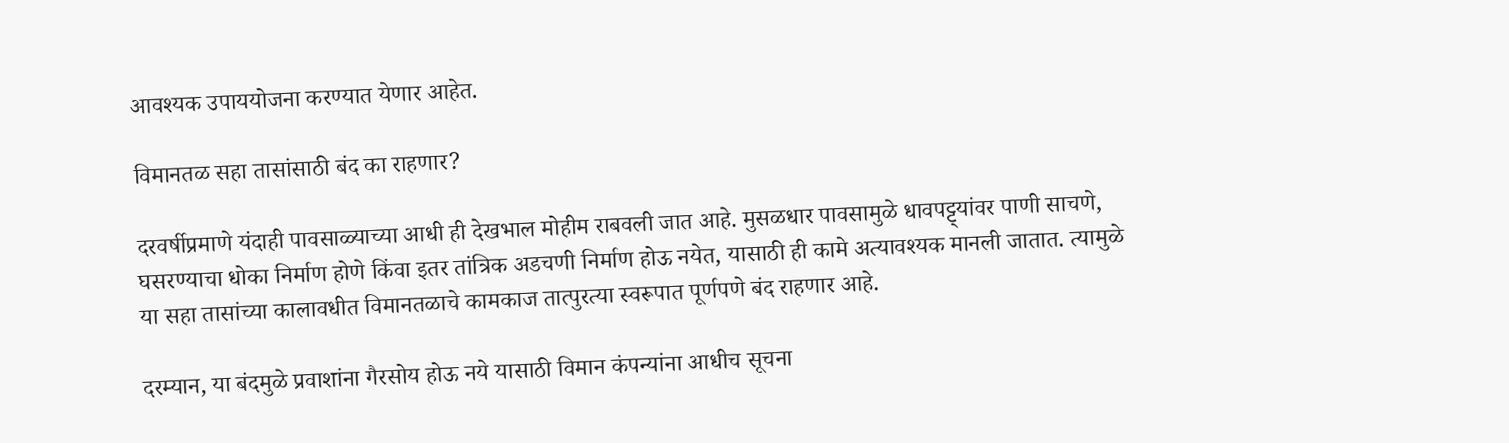आवश्यक उपाययोजना करण्यात येणार आहेत.

विमानतळ सहा तासांसाठी बंद का राहणार?

दरवर्षीप्रमाणे यंदाही पावसाळ्याच्या आधी ही देखभाल मोहीम राबवली जात आहे. मुसळधार पावसामुळे धावपट्ट्यांवर पाणी साचणे, घसरण्याचा धोका निर्माण होणे किंवा इतर तांत्रिक अडचणी निर्माण होऊ नयेत, यासाठी ही कामे अत्यावश्यक मानली जातात. त्यामुळे या सहा तासांच्या कालावधीत विमानतळाचे कामकाज तात्पुरत्या स्वरूपात पूर्णपणे बंद राहणार आहे.

दरम्यान, या बंदमुळे प्रवाशांना गैरसोय होऊ नये यासाठी विमान कंपन्यांना आधीच सूचना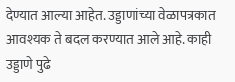देण्यात आल्या आहेत. उड्डाणांच्या वेळापत्रकात आवश्यक ते बदल करण्यात आले आहे. काही उड्डाणे पुढे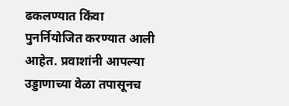ढकलण्यात किंवा पुनर्नियोजित करण्यात आली आहेत. प्रवाशांनी आपल्या उड्डाणाच्या वेळा तपासूनच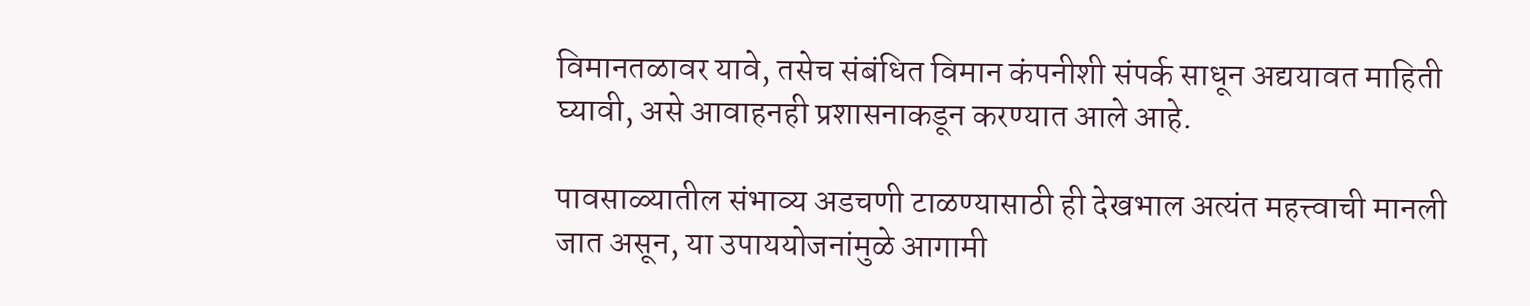विमानतळावर यावे, तसेच संबंधित विमान कंपनीशी संपर्क साधून अद्ययावत माहिती घ्यावी, असे आवाहनही प्रशासनाकडून करण्यात आले आहे.

पावसाळ्यातील संभाव्य अडचणी टाळण्यासाठी ही देखभाल अत्यंत महत्त्वाची मानली जात असून, या उपाययोजनांमुळे आगामी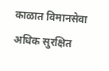काळात विमानसेवा अधिक सुरक्षित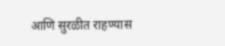आणि सुरळीत राहण्यास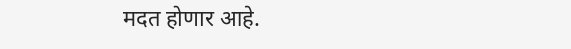मदत होणार आहे.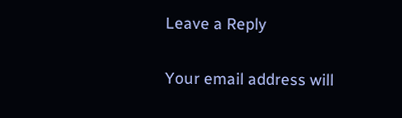Leave a Reply

Your email address will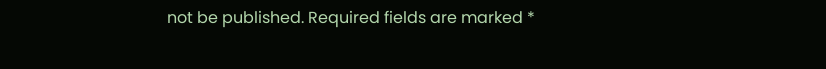not be published. Required fields are marked *